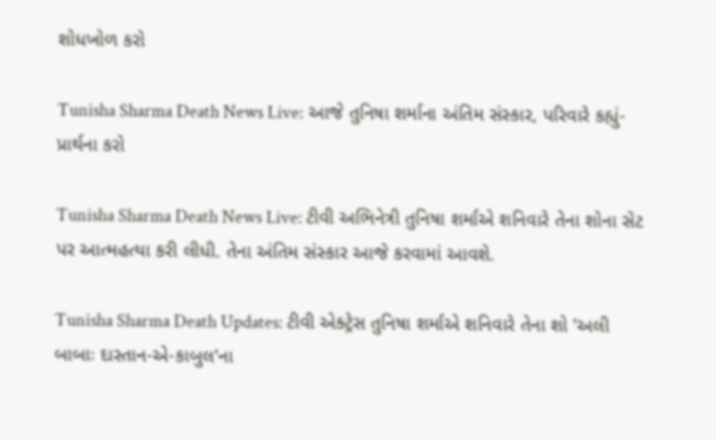શોધખોળ કરો

Tunisha Sharma Death News Live: આજે તુનિષા શર્માના અંતિમ સંસ્કાર, પરિવારે કહ્યું- પ્રાર્થના કરો

Tunisha Sharma Death News Live: ટીવી અભિનેત્રી તુનિષા શર્માએ શનિવારે તેના શોના સેટ પર આત્મહત્યા કરી લીધી. તેના અંતિમ સંસ્કાર આજે કરવામાં આવશે.

Tunisha Sharma Death Updates: ટીવી એક્ટ્રેસ તુનિષા શર્માએ શનિવારે તેના શો 'અલી બાબાઃ દાસ્તાન-એ-કાબુલ'ના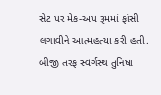સેટ પર મેક-અપ રૂમમાં ફાંસી લગાવીને આત્મહત્યા કરી હતી. બીજી તરફ સ્વર્ગસ્થ તુનિષા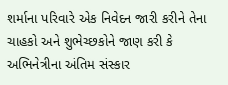શર્માના પરિવારે એક નિવેદન જારી કરીને તેના ચાહકો અને શુભેચ્છકોને જાણ કરી કે અભિનેત્રીના અંતિમ સંસ્કાર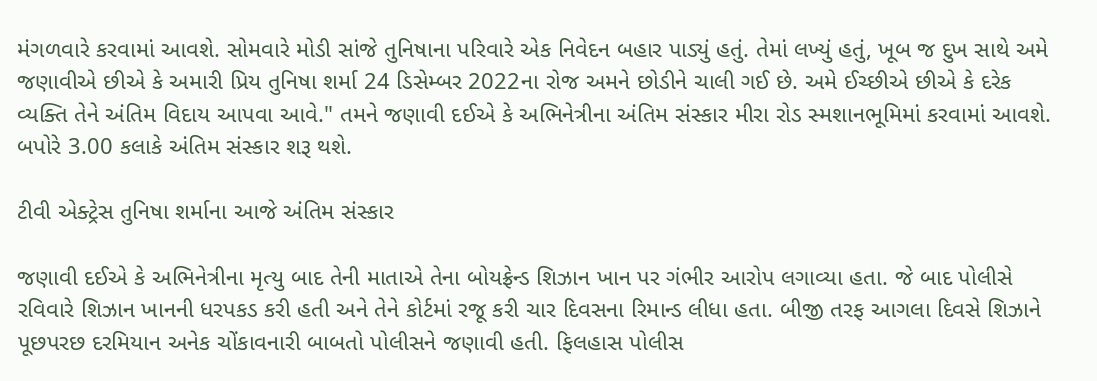મંગળવારે કરવામાં આવશે. સોમવારે મોડી સાંજે તુનિષાના પરિવારે એક નિવેદન બહાર પાડ્યું હતું. તેમાં લખ્યું હતું, ખૂબ જ દુખ સાથે અમે જણાવીએ છીએ કે અમારી પ્રિય તુનિષા શર્મા 24 ડિસેમ્બર 2022ના રોજ અમને છોડીને ચાલી ગઈ છે. અમે ઈચ્છીએ છીએ કે દરેક વ્યક્તિ તેને અંતિમ વિદાય આપવા આવે." તમને જણાવી દઈએ કે અભિનેત્રીના અંતિમ સંસ્કાર મીરા રોડ સ્મશાનભૂમિમાં કરવામાં આવશે. બપોરે 3.00 કલાકે અંતિમ સંસ્કાર શરૂ થશે.

ટીવી એક્ટ્રેસ તુનિષા શર્માના આજે અંતિમ સંસ્કાર

જણાવી દઈએ કે અભિનેત્રીના મૃત્યુ બાદ તેની માતાએ તેના બોયફ્રેન્ડ શિઝાન ખાન પર ગંભીર આરોપ લગાવ્યા હતા. જે બાદ પોલીસે રવિવારે શિઝાન ખાનની ધરપકડ કરી હતી અને તેને કોર્ટમાં રજૂ કરી ચાર દિવસના રિમાન્ડ લીધા હતા. બીજી તરફ આગલા દિવસે શિઝાને પૂછપરછ દરમિયાન અનેક ચોંકાવનારી બાબતો પોલીસને જણાવી હતી. ફિલહાસ પોલીસ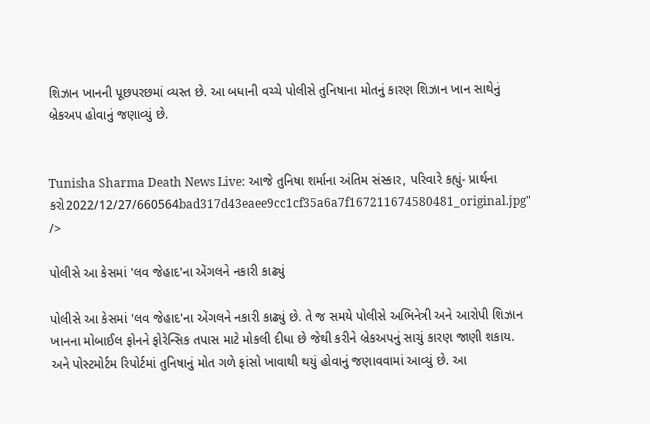શિઝાન ખાનની પૂછપરછમાં વ્યસ્ત છે. આ બધાની વચ્ચે પોલીસે તુનિષાના મોતનું કારણ શિઝાન ખાન સાથેનું બ્રેકઅપ હોવાનું જણાવ્યું છે.


Tunisha Sharma Death News Live: આજે તુનિષા શર્માના અંતિમ સંસ્કાર, પરિવારે કહ્યું- પ્રાર્થના કરો2022/12/27/660564bad317d43eaee9cc1cf35a6a7f167211674580481_original.jpg" />

પોલીસે આ કેસમાં 'લવ જેહાદ'ના એંગલને નકારી કાઢ્યું

પોલીસે આ કેસમાં 'લવ જેહાદ'ના એંગલને નકારી કાઢ્યું છે. તે જ સમયે પોલીસે અભિનેત્રી અને આરોપી શિઝાન ખાનના મોબાઈલ ફોનને ફોરેન્સિક તપાસ માટે મોકલી દીધા છે જેથી કરીને બ્રેકઅપનું સાચું કારણ જાણી શકાય. અને પોસ્ટમોર્ટમ રિપોર્ટમાં તુનિષાનું મોત ગળે ફાંસો ખાવાથી થયું હોવાનું જણાવવામાં આવ્યું છે. આ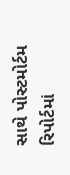સાથે પોસ્ટમોર્ટમ રિપોર્ટમાં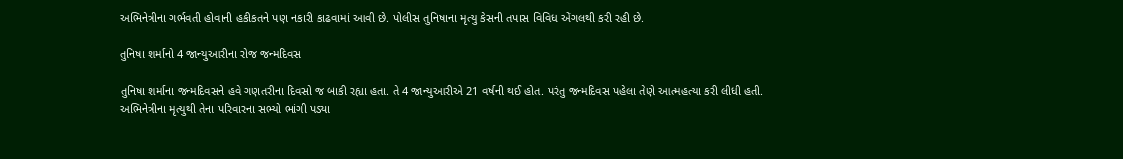અભિનેત્રીના ગર્ભવતી હોવાની હકીકતને પણ નકારી કાઢવામાં આવી છે. પોલીસ તુનિષાના મૃત્યુ કેસની તપાસ વિવિધ એંગલથી કરી રહી છે.

તુનિષા શર્માનો 4 જાન્યુઆરીના રોજ જન્મદિવસ

તુનિષા શર્માના જન્મદિવસને હવે ગણતરીના દિવસો જ બાકી રહ્યા હતા. તે 4 જાન્યુઆરીએ 21 વર્ષની થઈ હોત. પરંતુ જન્મદિવસ પહેલા તેણે આત્મહત્યા કરી લીધી હતી. અભિનેત્રીના મૃત્યુથી તેના પરિવારના સભ્યો ભાંગી પડ્યા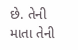છે. તેની માતા તેની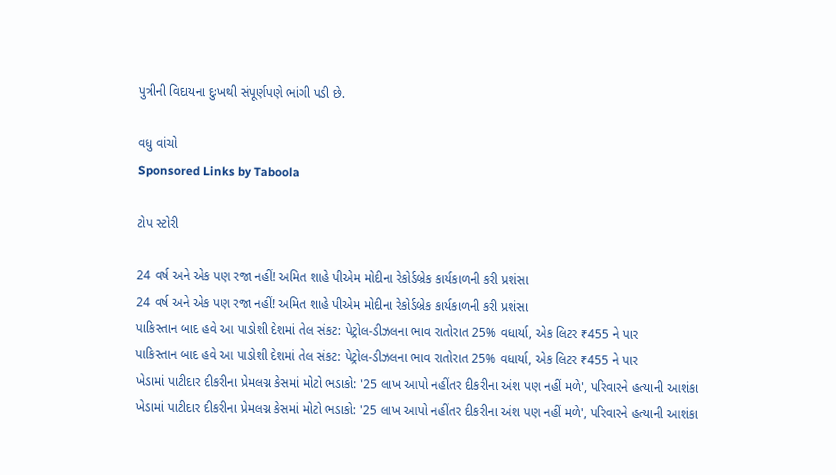પુત્રીની વિદાયના દુઃખથી સંપૂર્ણપણે ભાંગી પડી છે.

વધુ વાંચો
Sponsored Links by Taboola

ટોપ સ્ટોરી

24 વર્ષ અને એક પણ રજા નહીં! અમિત શાહે પીએમ મોદીના રેકોર્ડબ્રેક કાર્યકાળની કરી પ્રશંસા
24 વર્ષ અને એક પણ રજા નહીં! અમિત શાહે પીએમ મોદીના રેકોર્ડબ્રેક કાર્યકાળની કરી પ્રશંસા
પાકિસ્તાન બાદ હવે આ પાડોશી દેશમાં તેલ સંકટ: પેટ્રોલ-ડીઝલના ભાવ રાતોરાત 25% વધાર્યા, એક લિટર ₹455 ને પાર
પાકિસ્તાન બાદ હવે આ પાડોશી દેશમાં તેલ સંકટ: પેટ્રોલ-ડીઝલના ભાવ રાતોરાત 25% વધાર્યા, એક લિટર ₹455 ને પાર
ખેડામાં પાટીદાર દીકરીના પ્રેમલગ્ન કેસમાં મોટો ભડાકો: '25 લાખ આપો નહીંતર દીકરીના અંશ પણ નહીં મળે', પરિવારને હત્યાની આશંકા
ખેડામાં પાટીદાર દીકરીના પ્રેમલગ્ન કેસમાં મોટો ભડાકો: '25 લાખ આપો નહીંતર દીકરીના અંશ પણ નહીં મળે', પરિવારને હત્યાની આશંકા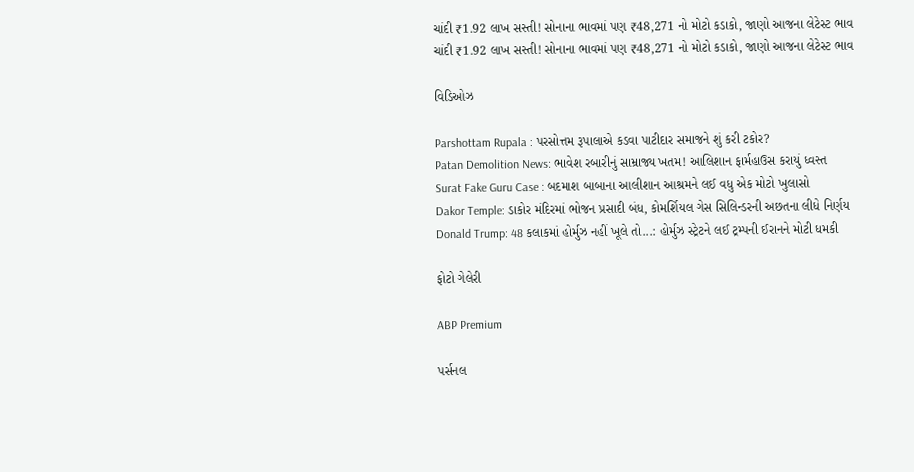ચાંદી ₹1.92 લાખ સસ્તી! સોનાના ભાવમાં પણ ₹48,271 નો મોટો કડાકો, જાણો આજના લેટેસ્ટ ભાવ
ચાંદી ₹1.92 લાખ સસ્તી! સોનાના ભાવમાં પણ ₹48,271 નો મોટો કડાકો, જાણો આજના લેટેસ્ટ ભાવ

વિડિઓઝ

Parshottam Rupala : પરસોત્તમ રૂપાલાએ કડવા પાટીદાર સમાજને શું કરી ટકોર?
Patan Demolition News: ભાવેશ રબારીનું સામ્રાજ્ય ખતમ! આલિશાન ફાર્મહાઉસ કરાયું ધ્વસ્ત
Surat Fake Guru Case : બદમાશ બાબાના આલીશાન આશ્રમને લઈ વધુ એક મોટો ખુલાસો
Dakor Temple: ડાકોર મંદિરમાં ભોજન પ્રસાદી બંધ, કોમર્શિયલ ગેસ સિલિન્ડરની અછતના લીધે નિર્ણય
Donald Trump: 48 કલાકમાં હોર્મુઝ નહીં ખૂલે તો...: હોર્મુઝ સ્ટ્રેટને લઈ ટ્રમ્પની ઈરાનને મોટી ધમકી

ફોટો ગેલેરી

ABP Premium

પર્સનલ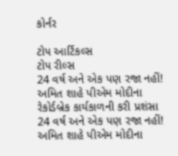કોર્નર

ટોપ આર્ટિકલ્સ
ટોપ રીલ્સ
24 વર્ષ અને એક પણ રજા નહીં! અમિત શાહે પીએમ મોદીના રેકોર્ડબ્રેક કાર્યકાળની કરી પ્રશંસા
24 વર્ષ અને એક પણ રજા નહીં! અમિત શાહે પીએમ મોદીના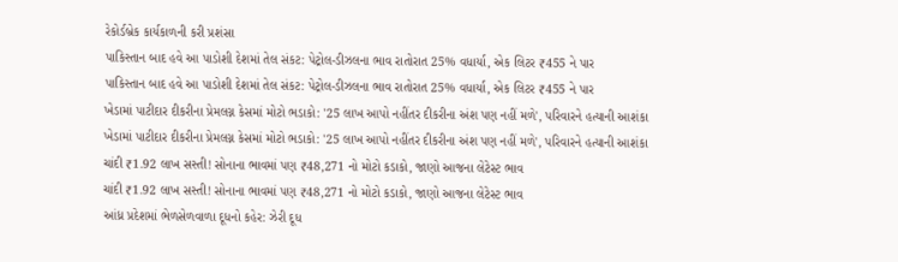રેકોર્ડબ્રેક કાર્યકાળની કરી પ્રશંસા
પાકિસ્તાન બાદ હવે આ પાડોશી દેશમાં તેલ સંકટ: પેટ્રોલ-ડીઝલના ભાવ રાતોરાત 25% વધાર્યા, એક લિટર ₹455 ને પાર
પાકિસ્તાન બાદ હવે આ પાડોશી દેશમાં તેલ સંકટ: પેટ્રોલ-ડીઝલના ભાવ રાતોરાત 25% વધાર્યા, એક લિટર ₹455 ને પાર
ખેડામાં પાટીદાર દીકરીના પ્રેમલગ્ન કેસમાં મોટો ભડાકો: '25 લાખ આપો નહીંતર દીકરીના અંશ પણ નહીં મળે', પરિવારને હત્યાની આશંકા
ખેડામાં પાટીદાર દીકરીના પ્રેમલગ્ન કેસમાં મોટો ભડાકો: '25 લાખ આપો નહીંતર દીકરીના અંશ પણ નહીં મળે', પરિવારને હત્યાની આશંકા
ચાંદી ₹1.92 લાખ સસ્તી! સોનાના ભાવમાં પણ ₹48,271 નો મોટો કડાકો, જાણો આજના લેટેસ્ટ ભાવ
ચાંદી ₹1.92 લાખ સસ્તી! સોનાના ભાવમાં પણ ₹48,271 નો મોટો કડાકો, જાણો આજના લેટેસ્ટ ભાવ
આંધ્ર પ્રદેશમાં ભેળસેળવાળા દૂધનો કહેર: ઝેરી દૂધ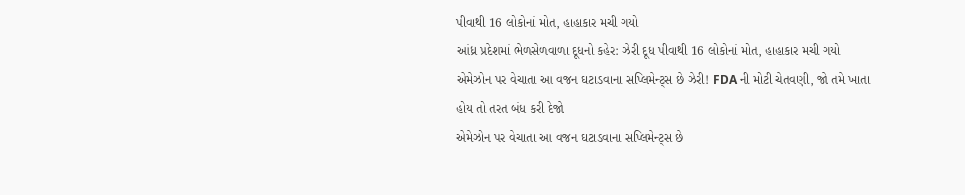પીવાથી 16 લોકોનાં મોત, હાહાકાર મચી ગયો
આંધ્ર પ્રદેશમાં ભેળસેળવાળા દૂધનો કહેર: ઝેરી દૂધ પીવાથી 16 લોકોનાં મોત, હાહાકાર મચી ગયો
એમેઝોન પર વેચાતા આ વજન ઘટાડવાના સપ્લિમેન્ટ્સ છે ઝેરી! FDA ની મોટી ચેતવણી, જો તમે ખાતા હોય તો તરત બંધ કરી દેજો
એમેઝોન પર વેચાતા આ વજન ઘટાડવાના સપ્લિમેન્ટ્સ છે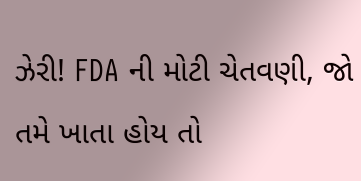ઝેરી! FDA ની મોટી ચેતવણી, જો તમે ખાતા હોય તો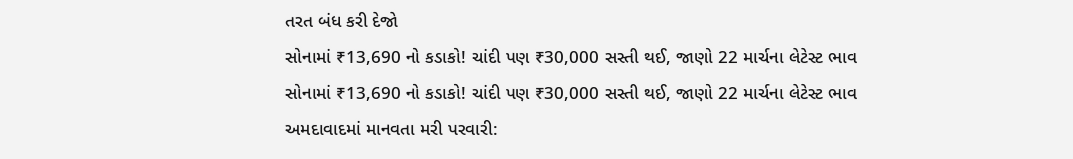તરત બંધ કરી દેજો
સોનામાં ₹13,690 નો કડાકો! ચાંદી પણ ₹30,000 સસ્તી થઈ, જાણો 22 માર્ચના લેટેસ્ટ ભાવ
સોનામાં ₹13,690 નો કડાકો! ચાંદી પણ ₹30,000 સસ્તી થઈ, જાણો 22 માર્ચના લેટેસ્ટ ભાવ
અમદાવાદમાં માનવતા મરી પરવારી: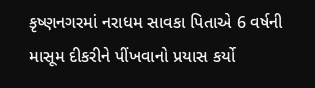કૃષ્ણનગરમાં નરાધમ સાવકા પિતાએ 6 વર્ષની માસૂમ દીકરીને પીંખવાનો પ્રયાસ કર્યો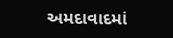અમદાવાદમાં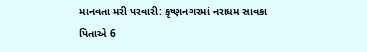માનવતા મરી પરવારી: કૃષ્ણનગરમાં નરાધમ સાવકા પિતાએ 6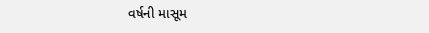વર્ષની માસૂમ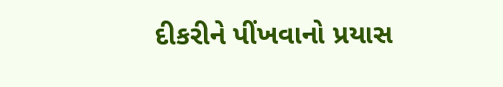દીકરીને પીંખવાનો પ્રયાસ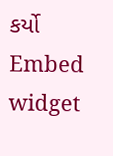કર્યો
Embed widget